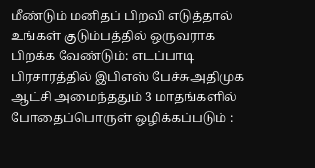மீண்டும் மனிதப் பிறவி எடுத்தால் உங்கள் குடும்பத்தில் ஒருவராக பிறக்க வேண்டும்: எடப்பாடி பிரசாரத்தில் இபிஎஸ் பேச்சுஅதிமுக ஆட்சி அமைந்ததும் 3 மாதங்களில் போதைப்பொருள் ஒழிக்கப்படும் :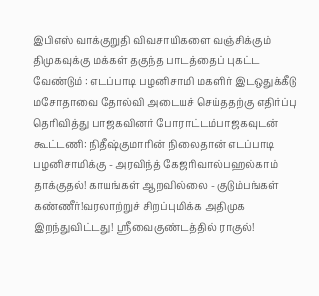இபிஎஸ் வாக்குறுதி விவசாயிகளை வஞ்சிக்கும் திமுகவுக்கு மக்கள் தகுந்த பாடத்தைப் புகட்ட வேண்டும் : எடப்பாடி பழனிசாமி மகளிர் இடஒதுக்கீடு மசோதாவை தோல்வி அடையச் செய்ததற்கு எதிர்ப்பு தெரிவித்து பாஜகவினர் போராட்டம்பாஜகவுடன் கூட்டணி: நிதீஷ்குமாரின் நிலைதான் எடப்பாடி பழனிசாமிக்கு - அரவிந்த் கேஜரிவால்பஹல்காம் தாக்குதல்! காயங்கள் ஆறவில்லை - குடும்பங்கள் கண்ணீர்!வரலாற்றுச் சிறப்புமிக்க அதிமுக இறந்துவிட்டது! ஸ்ரீவைகுண்டத்தில் ராகுல்!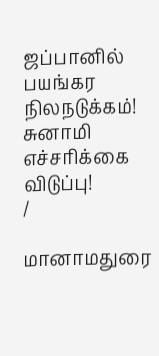ஜப்பானில் பயங்கர நிலநடுக்கம்! சுனாமி எச்சரிக்கை விடுப்பு!
/

மானாமதுரை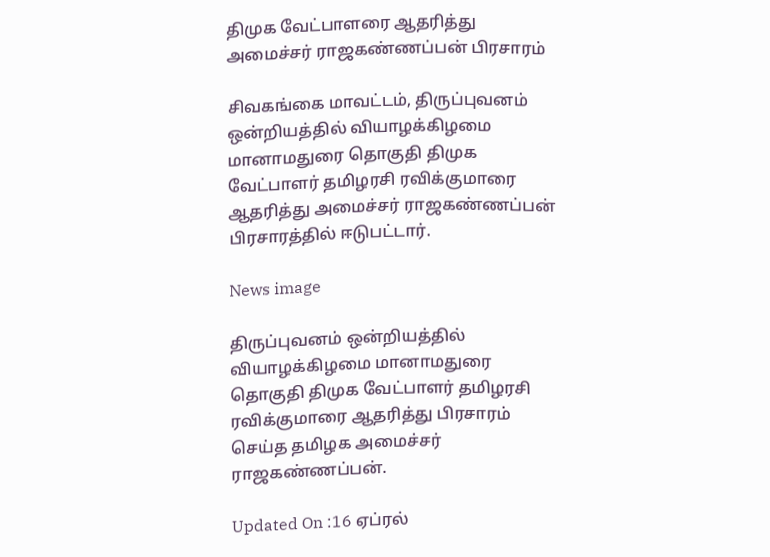திமுக வேட்பாளரை ஆதரித்து அமைச்சர் ராஜகண்ணப்பன் பிரசாரம்

சிவகங்கை மாவட்டம், திருப்புவனம் ஒன்றியத்தில் வியாழக்கிழமை மானாமதுரை தொகுதி திமுக வேட்பாளர் தமிழரசி ரவிக்குமாரை ஆதரித்து அமைச்சர் ராஜகண்ணப்பன் பிரசாரத்தில் ஈடுபட்டார்.

News image

திருப்புவனம் ஒன்றியத்தில் வியாழக்கிழமை மானாமதுரை தொகுதி திமுக வேட்பாளர் தமிழரசி ரவிக்குமாரை ஆதரித்து பிரசாரம் செய்த தமிழக அமைச்சர் ராஜகண்ணப்பன்.

Updated On :16 ஏப்ரல்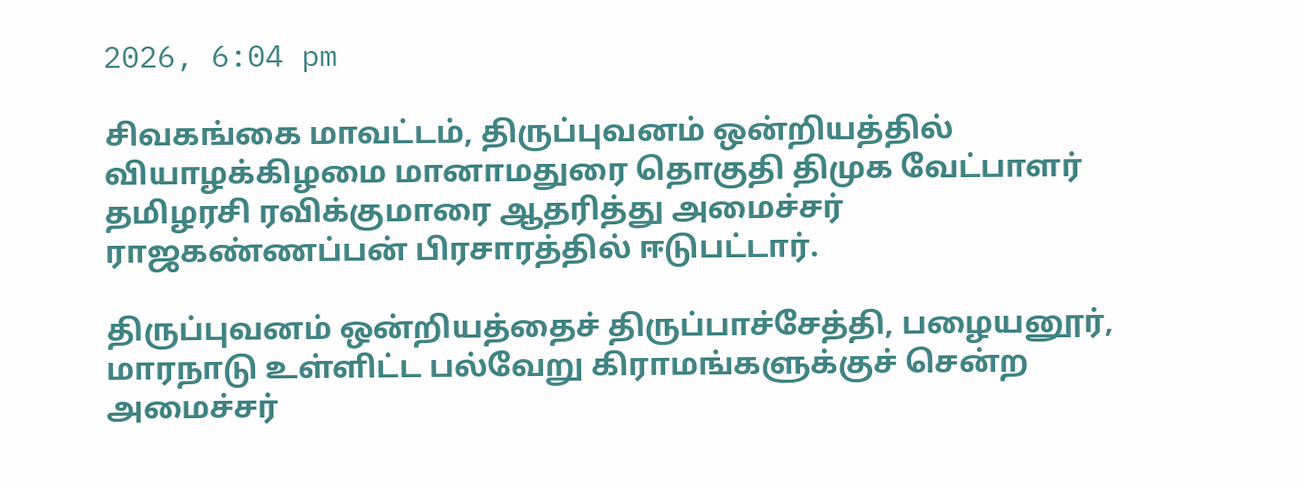2026, 6:04 pm

சிவகங்கை மாவட்டம், திருப்புவனம் ஒன்றியத்தில் வியாழக்கிழமை மானாமதுரை தொகுதி திமுக வேட்பாளர் தமிழரசி ரவிக்குமாரை ஆதரித்து அமைச்சர் ராஜகண்ணப்பன் பிரசாரத்தில் ஈடுபட்டார்.

திருப்புவனம் ஒன்றியத்தைச் திருப்பாச்சேத்தி, பழையனூர், மாரநாடு உள்ளிட்ட பல்வேறு கிராமங்களுக்குச் சென்ற அமைச்சர்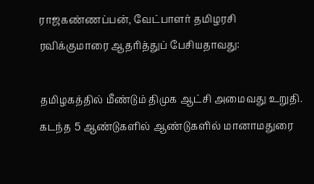ராஜகண்ணப்பன், வேட்பாளர் தமிழரசி ரவிக்குமாரை ஆதரித்துப் பேசியதாவது:

தமிழகத்தில் மீண்டும் திமுக ஆட்சி அமைவது உறுதி. கடந்த 5 ஆண்டுகளில் ஆண்டுகளில் மானாமதுரை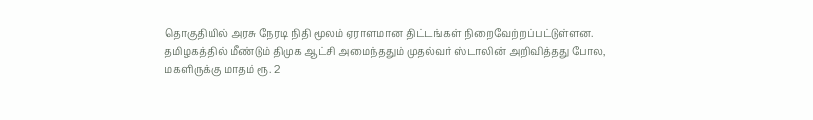தொகுதியில் அரசு நேரடி நிதி மூலம் ஏராளமான திட்டங்கள் நிறைவேற்றப்பட்டுள்ளன. தமிழகத்தில் மீண்டும் திமுக ஆட்சி அமைந்ததும் முதல்வர் ஸ்டாலின் அறிவித்தது போல, மகளிருக்கு மாதம் ரூ. 2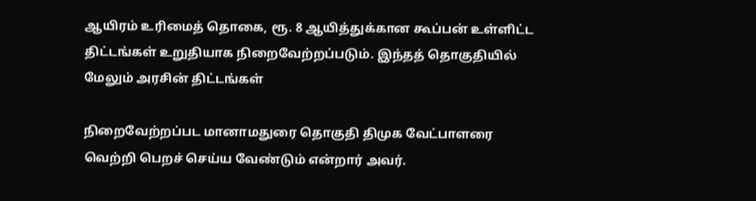ஆயிரம் உரிமைத் தொகை, ரூ. 8 ஆயித்துக்கான கூப்பன் உள்ளிட்ட திட்டங்கள் உறுதியாக நிறைவேற்றப்படும். இந்தத் தொகுதியில் மேலும் அரசின் திட்டங்கள்

நிறைவேற்றப்பட மானாமதுரை தொகுதி திமுக வேட்பாளரை வெற்றி பெறச் செய்ய வேண்டும் என்றார் அவர்.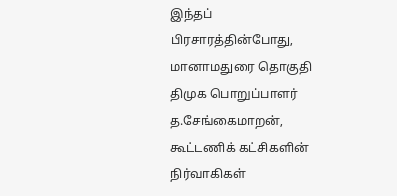இந்தப் பிரசாரத்தின்போது, மானாமதுரை தொகுதி திமுக பொறுப்பாளர் த.சேங்கைமாறன், கூட்டணிக் கட்சிகளின் நிர்வாகிகள்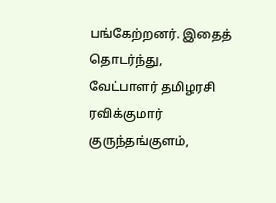பங்கேற்றனர். இதைத் தொடர்ந்து, வேட்பாளர் தமிழரசி ரவிக்குமார் குருந்தங்குளம்,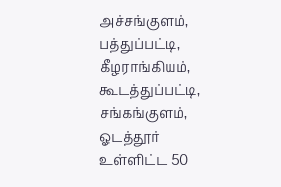அச்சங்குளம், பத்துப்பட்டி, கீழராங்கியம், கூடத்துப்பட்டி, சங்கங்குளம், ஓடத்தூர் உள்ளிட்ட 50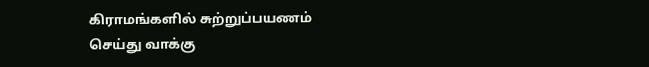கிராமங்களில் சுற்றுப்பயணம் செய்து வாக்கு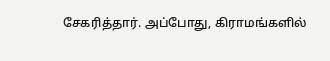சேகரித்தார். அப்போது, கிராமங்களில்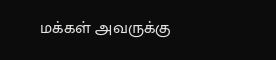மக்கள் அவருக்கு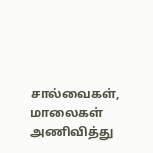சால்வைகள், மாலைகள் அணிவித்து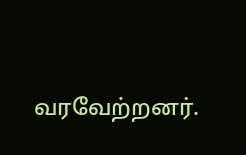வரவேற்றனர்.